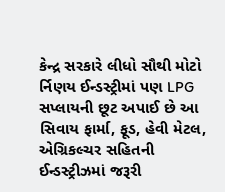કેન્દ્ર સરકારે લીધો સૌથી મોટો ર્નિણય ઈન્ડસ્ટ્રીમાં પણ LPG સપ્લાયની છૂટ અપાઈ છે આ સિવાય ફાર્મા, ફૂડ, હેવી મેટલ, એગ્રિકલ્ચર સહિતની ઈન્ડસ્ટ્રીઝમાં જરૂરી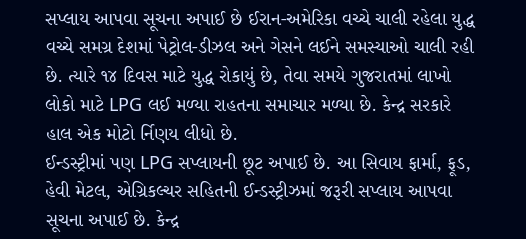સપ્લાય આપવા સૂચના અપાઈ છે ઈરાન-અમેરિકા વચ્ચે ચાલી રહેલા યુદ્ધ વચ્ચે સમગ્ર દેશમાં પેટ્રોલ-ડીઝલ અને ગેસને લઈને સમસ્યાઓ ચાલી રહી છે. ત્યારે ૧૪ દિવસ માટે યુદ્ધ રોકાયું છે, તેવા સમયે ગુજરાતમાં લાખો લોકો માટે LPG લઈ મળ્યા રાહતના સમાચાર મળ્યા છે. કેન્દ્ર સરકારે હાલ એક મોટો ર્નિણય લીધો છે.
ઈન્ડસ્ટ્રીમાં પણ LPG સપ્લાયની છૂટ અપાઈ છે. આ સિવાય ફાર્મા, ફૂડ, હેવી મેટલ, એગ્રિકલ્ચર સહિતની ઈન્ડસ્ટ્રીઝમાં જરૂરી સપ્લાય આપવા સૂચના અપાઈ છે. કેન્દ્ર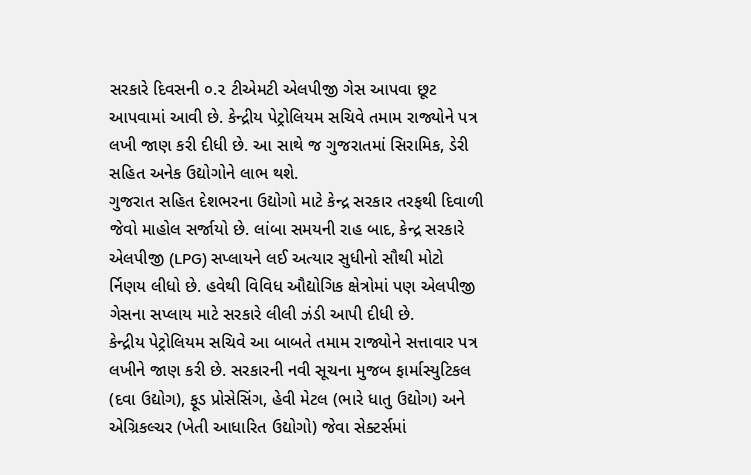સરકારે દિવસની ૦.૨ ટીએમટી એલપીજી ગેસ આપવા છૂટ આપવામાં આવી છે. કેન્દ્રીય પેટ્રોલિયમ સચિવે તમામ રાજ્યોને પત્ર લખી જાણ કરી દીધી છે. આ સાથે જ ગુજરાતમાં સિરામિક, ડેરી સહિત અનેક ઉદ્યોગોને લાભ થશે.
ગુજરાત સહિત દેશભરના ઉદ્યોગો માટે કેન્દ્ર સરકાર તરફથી દિવાળી જેવો માહોલ સર્જાયો છે. લાંબા સમયની રાહ બાદ, કેન્દ્ર સરકારે એલપીજી (LPG) સપ્લાયને લઈ અત્યાર સુધીનો સૌથી મોટો ર્નિણય લીધો છે. હવેથી વિવિધ ઔદ્યોગિક ક્ષેત્રોમાં પણ એલપીજી ગેસના સપ્લાય માટે સરકારે લીલી ઝંડી આપી દીધી છે.
કેન્દ્રીય પેટ્રોલિયમ સચિવે આ બાબતે તમામ રાજ્યોને સત્તાવાર પત્ર લખીને જાણ કરી છે. સરકારની નવી સૂચના મુજબ ફાર્માસ્યુટિકલ (દવા ઉદ્યોગ), ફૂડ પ્રોસેસિંગ, હેવી મેટલ (ભારે ધાતુ ઉદ્યોગ) અને એગ્રિકલ્ચર (ખેતી આધારિત ઉદ્યોગો) જેવા સેક્ટર્સમાં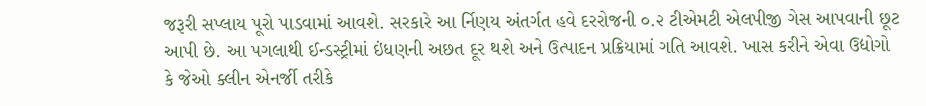જરૂરી સપ્લાય પૂરો પાડવામાં આવશે. સરકારે આ ર્નિણય અંતર્ગત હવે દરરોજની ૦.૨ ટીએમટી એલપીજી ગેસ આપવાની છૂટ આપી છે. આ પગલાથી ઈન્ડસ્ટ્રીમાં ઇંધણની અછત દૂર થશે અને ઉત્પાદન પ્રક્રિયામાં ગતિ આવશે. ખાસ કરીને એવા ઉદ્યોગો કે જેઓ ક્લીન એનર્જી તરીકે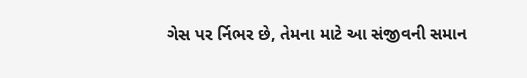ગેસ પર ર્નિભર છે, તેમના માટે આ સંજીવની સમાન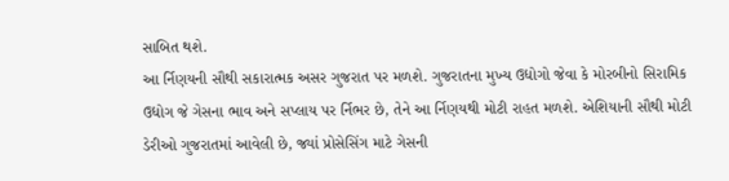સાબિત થશે.
આ ર્નિણયની સૌથી સકારાત્મક અસર ગુજરાત પર મળશે. ગુજરાતના મુખ્ય ઉદ્યોગો જેવા કે મોરબીનો સિરામિક ઉદ્યોગ જે ગેસના ભાવ અને સપ્લાય પર ર્નિભર છે, તેને આ ર્નિણયથી મોટી રાહત મળશે. એશિયાની સૌથી મોટી ડેરીઓ ગુજરાતમાં આવેલી છે, જ્યાં પ્રોસેસિંગ માટે ગેસની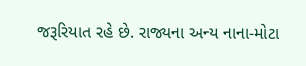જરૂરિયાત રહે છે. રાજ્યના અન્ય નાના-મોટા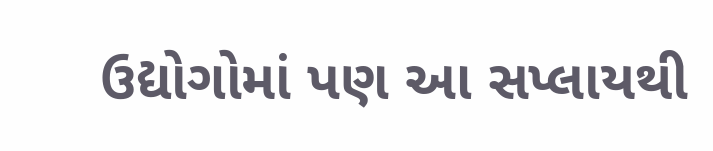ઉદ્યોગોમાં પણ આ સપ્લાયથી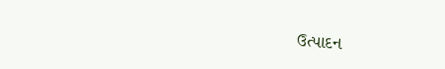ઉત્પાદન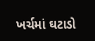ખર્ચમાં ઘટાડો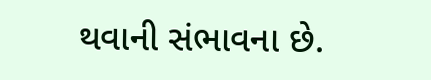થવાની સંભાવના છે.